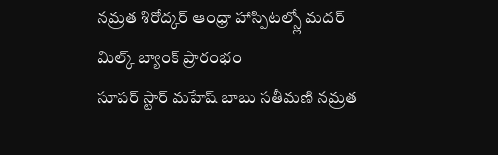నమ్రత శిరోద్కర్ ఆంధ్రా హాస్పిటల్స్లో మదర్ మిల్క్ బ్యాంక్ ప్రారంభం
సూపర్ స్టార్ మహేష్ బాబు సతీమణి నమ్రత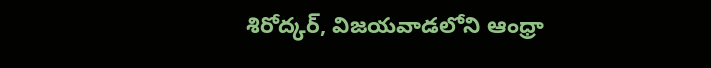శిరోద్కర్, విజయవాడలోని ఆంధ్రా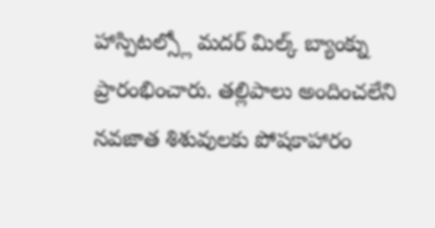హాస్పిటల్స్లో మదర్ మిల్క్ బ్యాంక్ను ప్రారంభించారు. తల్లిపాలు అందించలేని నవజాత శిశువులకు పోషకాహారం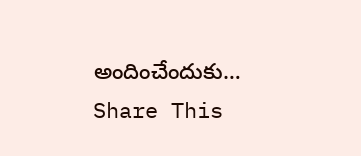అందించేందుకు…
Share This